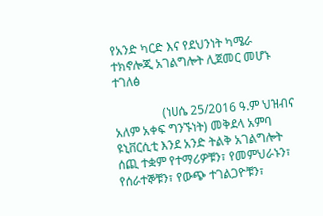የአንድ ካርድ እና የደህንነት ካሜራ ተክኖሎጂ አገልግሎት ሊጀመር መሆኑ ተገለፅ

                (ነሀሴ 25/2016 ዓ.ም ህዝብና አለም አቀፍ ግንኙነት) መቅደላ አምባ ዩኒቨርሲቲ እንደ አንድ ትልቅ አገልግሎት ሰጪ ተቋም የተማሪዎቹን፣ የመምህራኑን፣ የሰራተኞቹን፣ የውጭ ተገልጋዮቹን፣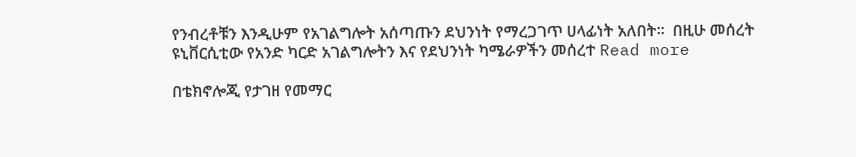የንብረቶቹን እንዲሁም የአገልግሎት አሰጣጡን ደህንነት የማረጋገጥ ሀላፊነት አለበት፡፡  በዚሁ መሰረት ዩኒቨርሲቲው የአንድ ካርድ አገልግሎትን እና የደህንነት ካሜራዎችን መሰረተ Read more

በቴክኖሎጂ የታገዘ የመማር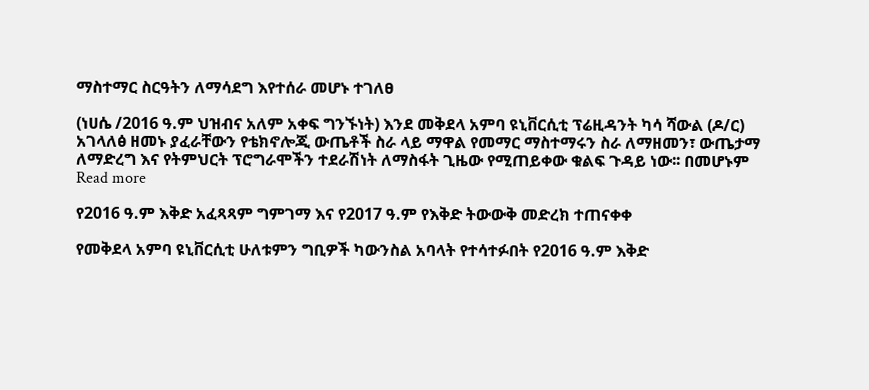ማስተማር ስርዓትን ለማሳደግ እየተሰራ መሆኑ ተገለፀ

(ነሀሴ /2016 ዓ.ም ህዝብና አለም አቀፍ ግንኙነት) እንደ መቅደላ አምባ ዩኒቨርሲቲ ፕሬዚዳንት ካሳ ሻውል (ዶ/ር) አገላለፅ ዘመኑ ያፈራቸውን የቴክኖሎጂ ውጤቶች ስራ ላይ ማዋል የመማር ማስተማሩን ስራ ለማዘመን፣ ውጤታማ ለማድረግ እና የትምህርት ፕሮግራሞችን ተደራሽነት ለማስፋት ጊዜው የሚጠይቀው ቁልፍ ጉዳይ ነው፡፡ በመሆኑም Read more

የ2016 ዓ.ም እቅድ አፈጻጻም ግምገማ እና የ2017 ዓ.ም የእቅድ ትውውቅ መድረክ ተጠናቀቀ

የመቅደላ አምባ ዩኒቨርሲቲ ሁለቱምን ግቢዎች ካውንስል አባላት የተሳተፉበት የ2016 ዓ.ም እቅድ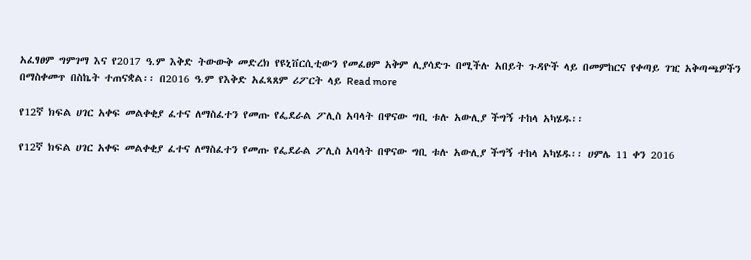አፈፃፀም ግምገማ እና የ2017 ዓ.ም እቅድ ትውውቅ መድረክ የዩኒቨርሲቲውን የመፈፀም አቅም ሊያሳድጉ በሚችሉ አበይት ጉዳዮች ላይ በመምከርና የቀጣይ ገዢ አቅጣጫዎችን በማስቀመጥ በስኬት ተጠናቋል፡፡ በ2016 ዓ.ም የእቅድ አፈጻጸም ሪፖርት ላይ Read more

የ12ኛ ክፍል ሀገር አቀፍ መልቀቂያ ፈተና ለማስፈተን የመጡ የፌደራል ፖሊስ አባላት በዋናው ግቢ ቱሉ አውሊያ ችግኝ ተከላ አካሄዱ፡፡

የ12ኛ ክፍል ሀገር አቀፍ መልቀቂያ ፈተና ለማስፈተን የመጡ የፌደራል ፖሊስ አባላት በዋናው ግቢ ቱሉ አውሊያ ችግኝ ተከላ አካሄዱ፡፡ ሀምሌ 11 ቀን 2016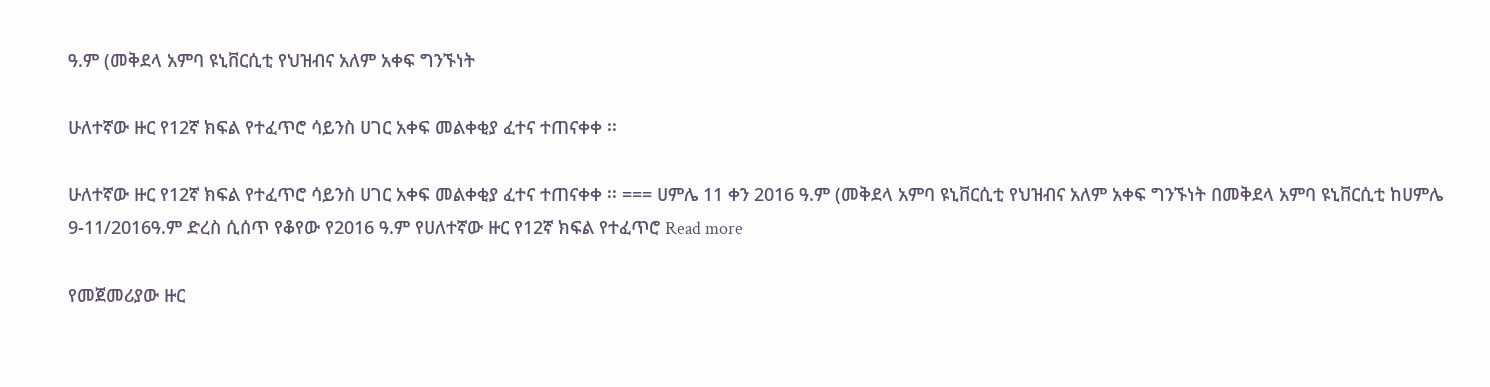ዓ.ም (መቅደላ አምባ ዩኒቨርሲቲ የህዝብና አለም አቀፍ ግንኙነት

ሁለተኛው ዙር የ12ኛ ክፍል የተፈጥሮ ሳይንስ ሀገር አቀፍ መልቀቂያ ፈተና ተጠናቀቀ ፡፡

ሁለተኛው ዙር የ12ኛ ክፍል የተፈጥሮ ሳይንስ ሀገር አቀፍ መልቀቂያ ፈተና ተጠናቀቀ ፡፡ === ሀምሌ 11 ቀን 2016 ዓ.ም (መቅደላ አምባ ዩኒቨርሲቲ የህዝብና አለም አቀፍ ግንኙነት በመቅደላ አምባ ዩኒቨርሲቲ ከሀምሌ 9-11/2016ዓ.ም ድረስ ሲሰጥ የቆየው የ2016 ዓ.ም የሀለተኛው ዙር የ12ኛ ክፍል የተፈጥሮ Read more

የመጀመሪያው ዙር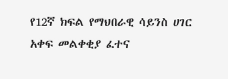የ12ኛ ክፍል የማህበራዊ ሳይንስ ሀገር አቀፍ መልቀቂያ ፈተና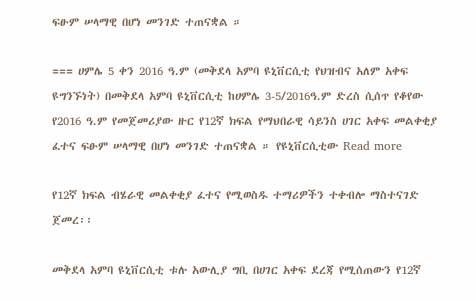ፍፁም ሠላማዊ በሆነ መንገድ ተጠናቋል ።

=== ሀምሌ 5 ቀን 2016 ዓ.ም (መቅደላ አምባ ዩኒቨርሲቲ የህዝብና አለም አቀፍ ዩግንኙነት) በመቅደላ አምባ ዩኒቨርሲቲ ከሀምሌ 3-5/2016ዓ.ም ድረስ ሲሰጥ የቆየው የ2016 ዓ.ም የመጀመሪያው ዙር የ12ኛ ክፍል የማህበራዊ ሳይንስ ሀገር አቀፍ መልቀቂያ ፈተና ፍፁም ሠላማዊ በሆነ መንገድ ተጠናቋል ። የዩኒቨርሲቲው Read more

የ12ኛ ክፍል ብሄራዊ መልቀቂያ ፈተና የሚወስዱ ተማሪዎችን ተቀብሎ ማስተናገድ ጀመረ፡፡

መቅደላ አምባ ዩኒቨርሲቲ ቱሉ አውሊያ ግቢ በሀገር አቀፍ ደረጃ የሚሰጠውን የ12ኛ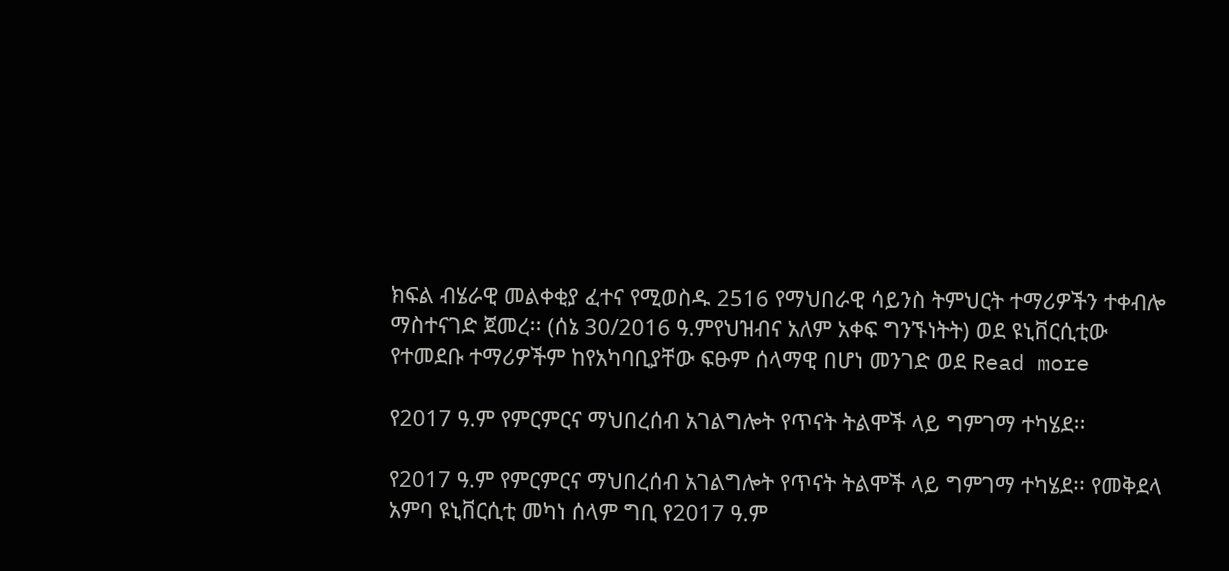ክፍል ብሄራዊ መልቀቂያ ፈተና የሚወስዱ 2516 የማህበራዊ ሳይንስ ትምህርት ተማሪዎችን ተቀብሎ ማስተናገድ ጀመረ፡፡ (ሰኔ 30/2016 ዓ.ምየህዝብና አለም አቀፍ ግንኙነትት) ወደ ዩኒቨርሲቲው የተመደቡ ተማሪዎችም ከየአካባቢያቸው ፍፁም ሰላማዊ በሆነ መንገድ ወደ Read more

የ2017 ዓ.ም የምርምርና ማህበረሰብ አገልግሎት የጥናት ትልሞች ላይ ግምገማ ተካሄደ፡፡

የ2017 ዓ.ም የምርምርና ማህበረሰብ አገልግሎት የጥናት ትልሞች ላይ ግምገማ ተካሄደ፡፡ የመቅደላ አምባ ዩኒቨርሲቲ መካነ ሰላም ግቢ የ2017 ዓ.ም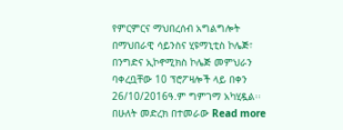የምርምርና ማህበረሰብ አግልግሎት በማህበራዊ ሳይንስና ሂዩማኒቲስ ኮሌጅ፣ በንግድና ኢኮኖሚክስ ኮሌጅ መምህራን ባቀረቧቸው 10 ፕሮፖዛሎች ላይ በቀን 26/10/2016ዓ.ም ግምገማ አካሂዷል፡፡ በሁለት መድረክ በተመራው Read more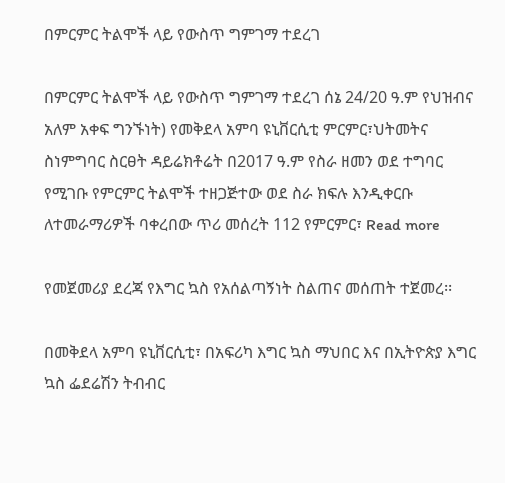በምርምር ትልሞች ላይ የውስጥ ግምገማ ተደረገ

በምርምር ትልሞች ላይ የውስጥ ግምገማ ተደረገ ሰኔ 24/20 ዓ.ም የህዝብና አለም አቀፍ ግንኙነት) የመቅደላ አምባ ዩኒቨርሲቲ ምርምር፣ህትመትና ስነምግባር ስርፀት ዳይሬክቶሬት በ2017 ዓ.ም የስራ ዘመን ወደ ተግባር የሚገቡ የምርምር ትልሞች ተዘጋጅተው ወደ ስራ ክፍሉ እንዲቀርቡ ለተመራማሪዎች ባቀረበው ጥሪ መሰረት 112 የምርምር፣ Read more

የመጀመሪያ ደረጃ የእግር ኳስ የአሰልጣኝነት ስልጠና መሰጠት ተጀመረ፡፡

በመቅደላ አምባ ዩኒቨርሲቲ፣ በአፍሪካ እግር ኳስ ማህበር እና በኢትዮጵያ እግር ኳስ ፌደሬሽን ትብብር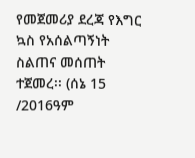የመጀመሪያ ደረጃ የእግር ኳስ የአሰልጣኝነት ስልጠና መሰጠት ተጀመረ፡፡ (ሰኔ 15 /2016ዓም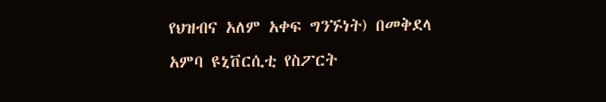የህዝብና አለም አቀፍ ግንኙነት) በመቅደላ አምባ ዩኒቨርሲቲ የስፖርት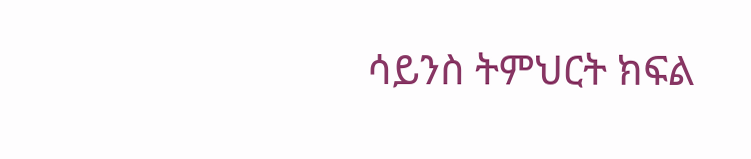ሳይንስ ትምህርት ክፍል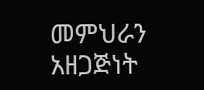መምህራን አዘጋጅነት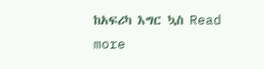ከአፍሪካ እግር ኳስ Read more